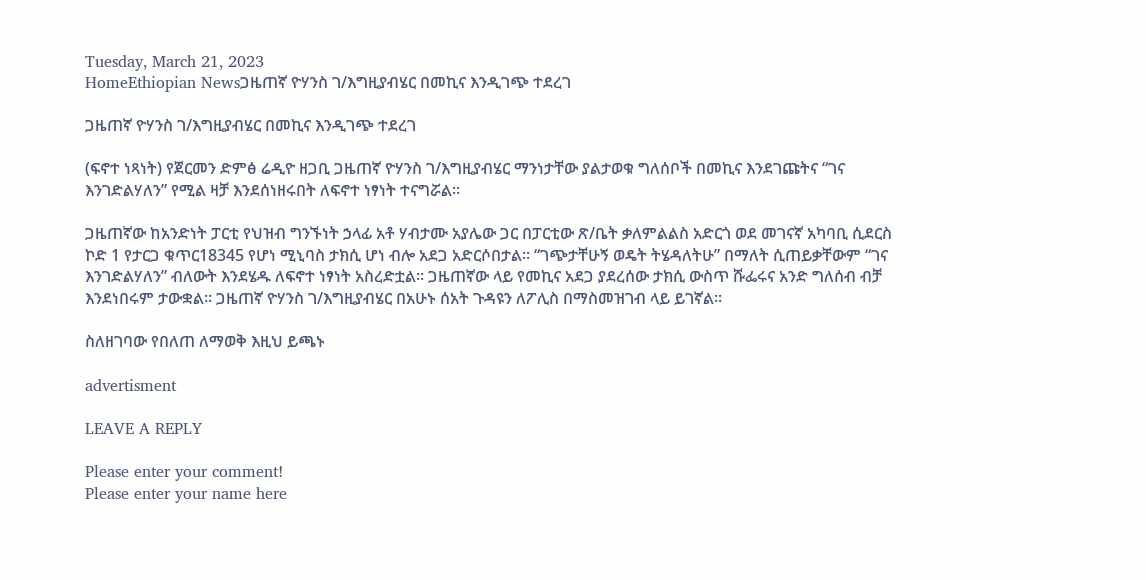Tuesday, March 21, 2023
HomeEthiopian Newsጋዜጠኛ ዮሃንስ ገ/እግዚያብሄር በመኪና እንዲገጭ ተደረገ

ጋዜጠኛ ዮሃንስ ገ/እግዚያብሄር በመኪና እንዲገጭ ተደረገ

(ፍኖተ ነጻነት) የጀርመን ድምፅ ሬዲዮ ዘጋቢ ጋዜጠኛ ዮሃንስ ገ/እግዚያብሄር ማንነታቸው ያልታወቁ ግለሰቦች በመኪና እንደገጩትና “ገና እንገድልሃለን” የሚል ዛቻ እንደሰነዘሩበት ለፍኖተ ነፃነት ተናግሯል፡፡

ጋዜጠኛው ከአንድነት ፓርቲ የህዝብ ግንኙነት ኃላፊ አቶ ሃብታሙ አያሌው ጋር በፓርቲው ጽ/ቤት ቃለምልልስ አድርጎ ወደ መገናኛ አካባቢ ሲደርስ ኮድ 1 የታርጋ ቁጥር18345 የሆነ ሚኒባስ ታክሲ ሆነ ብሎ አደጋ አድርሶበታል፡፡ “ገጭታቸሁኝ ወዴት ትሄዳለትሁ” በማለት ሲጠይቃቸውም “ገና እንገድልሃለን” ብለውት እንደሄዱ ለፍኖተ ነፃነት አስረድቷል፡፡ ጋዜጠኛው ላይ የመኪና አደጋ ያደረሰው ታክሲ ውስጥ ሹፌሩና አንድ ግለሰብ ብቻ እንደነበሩም ታውቋል፡፡ ጋዜጠኛ ዮሃንስ ገ/እግዚያብሄር በአሁኑ ሰአት ጉዳዩን ለፖሊስ በማስመዝገብ ላይ ይገኛል፡፡

ስለዘገባው የበለጠ ለማወቅ እዚህ ይጫኑ

advertisment

LEAVE A REPLY

Please enter your comment!
Please enter your name here